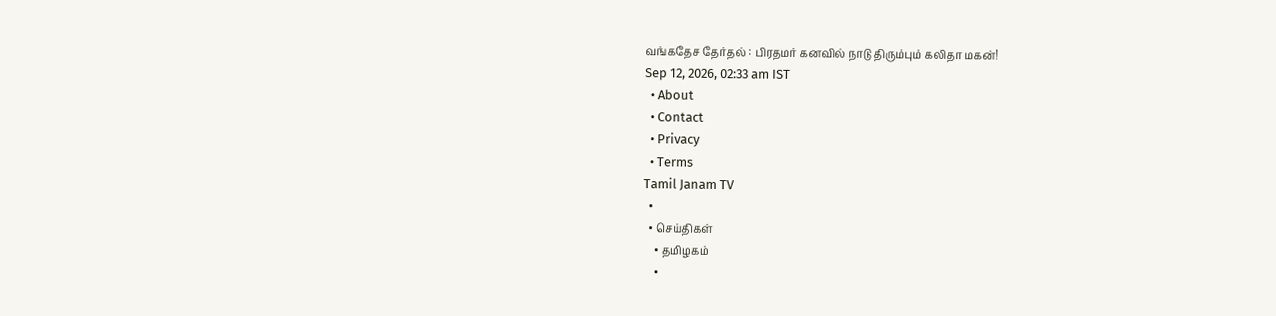வங்கதேச தேர்தல் : பிரதமர் கனவில் நாடு திரும்பும் கலிதா மகன்!
Sep 12, 2026, 02:33 am IST
  • About
  • Contact
  • Privacy
  • Terms
Tamil Janam TV
  •
  • செய்திகள்
    • தமிழகம்
    •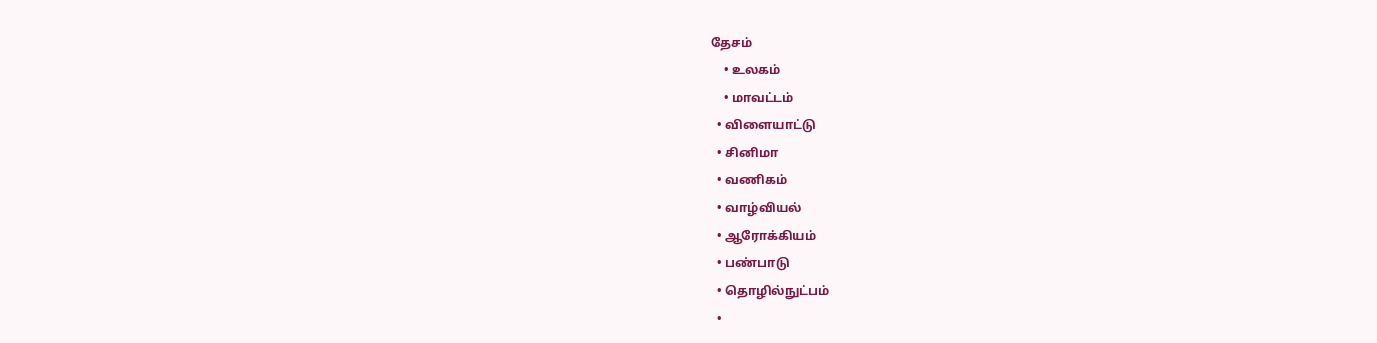தேசம்
    • உலகம்
    • மாவட்டம்
  • விளையாட்டு
  • சினிமா
  • வணிகம்
  • வாழ்வியல்
  • ஆரோக்கியம்
  • பண்பாடு
  • தொழில்நுட்பம்
  •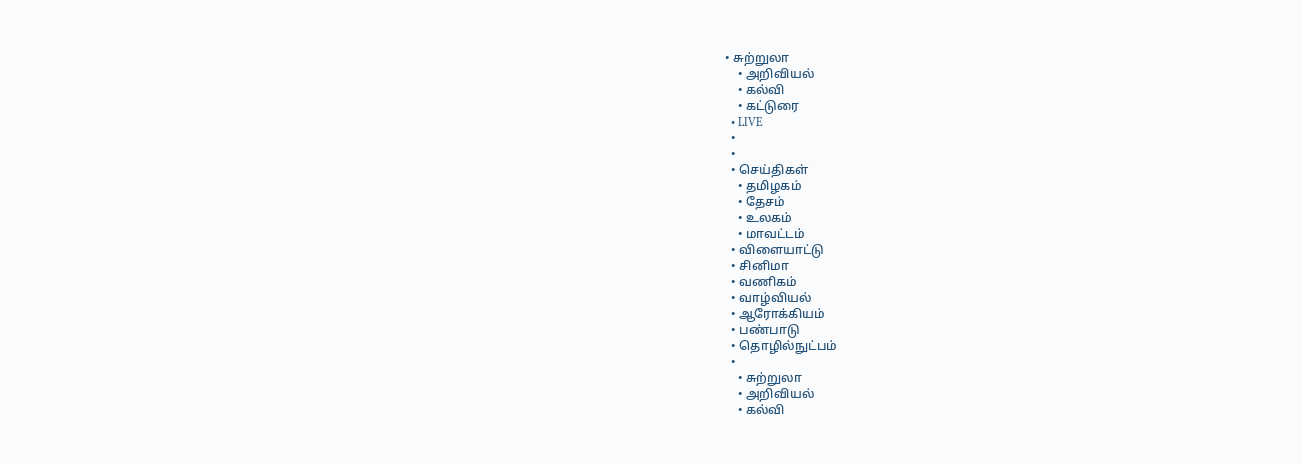• சுற்றுலா
    • அறிவியல்
    • கல்வி
    • கட்டுரை
  • LIVE
  •
  •
  • செய்திகள்
    • தமிழகம்
    • தேசம்
    • உலகம்
    • மாவட்டம்
  • விளையாட்டு
  • சினிமா
  • வணிகம்
  • வாழ்வியல்
  • ஆரோக்கியம்
  • பண்பாடு
  • தொழில்நுட்பம்
  •
    • சுற்றுலா
    • அறிவியல்
    • கல்வி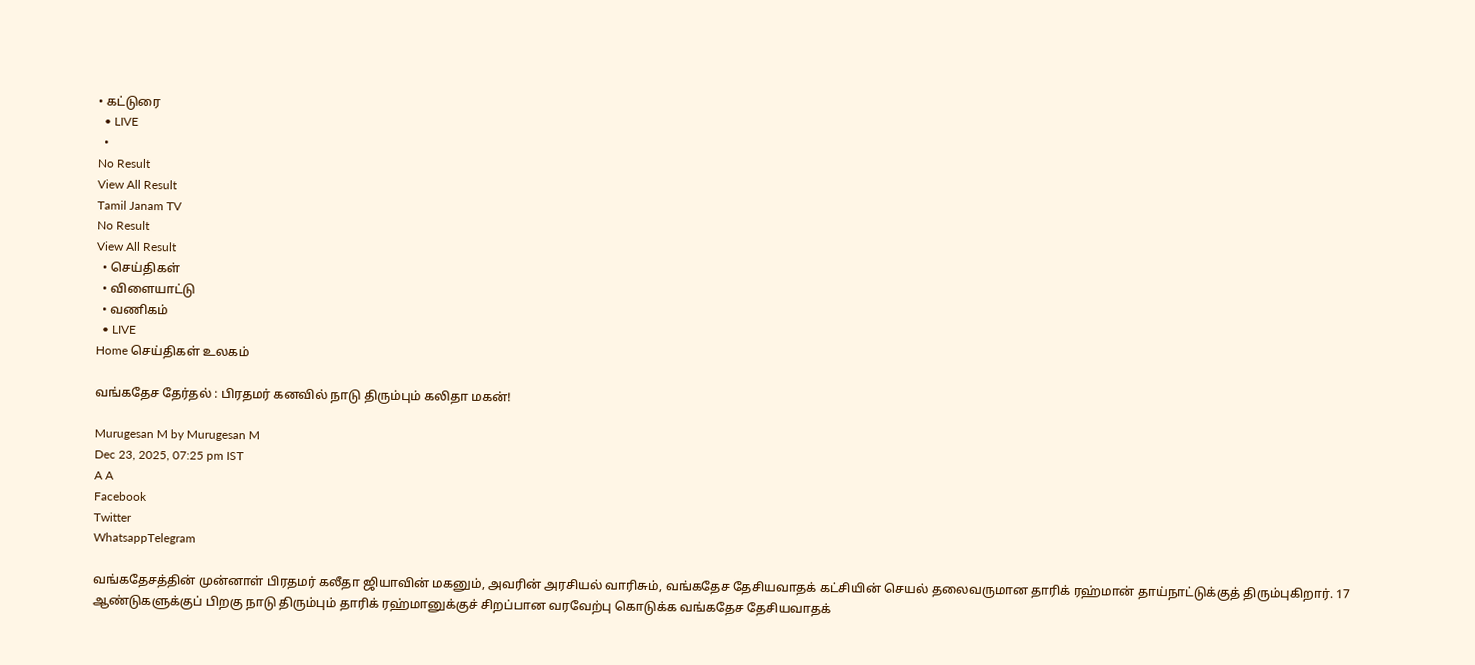• கட்டுரை
  • LIVE
  •
No Result
View All Result
Tamil Janam TV
No Result
View All Result
  • செய்திகள்
  • விளையாட்டு
  • வணிகம்
  • LIVE
Home செய்திகள் உலகம்

வங்கதேச தேர்தல் : பிரதமர் கனவில் நாடு திரும்பும் கலிதா மகன்!

Murugesan M by Murugesan M
Dec 23, 2025, 07:25 pm IST
A A
Facebook
Twitter
WhatsappTelegram

வங்கதேசத்தின் முன்னாள் பிரதமர் கலீதா ஜியாவின் மகனும், அவரின் அரசியல் வாரிசும், வங்கதேச தேசியவாதக் கட்சியின் செயல் தலைவருமான தாரிக் ரஹ்மான் தாய்நாட்டுக்குத் திரும்புகிறார். 17 ஆண்டுகளுக்குப் பிறகு நாடு திரும்பும் தாரிக் ரஹ்மானுக்குச் சிறப்பான வரவேற்பு கொடுக்க வங்கதேச தேசியவாதக்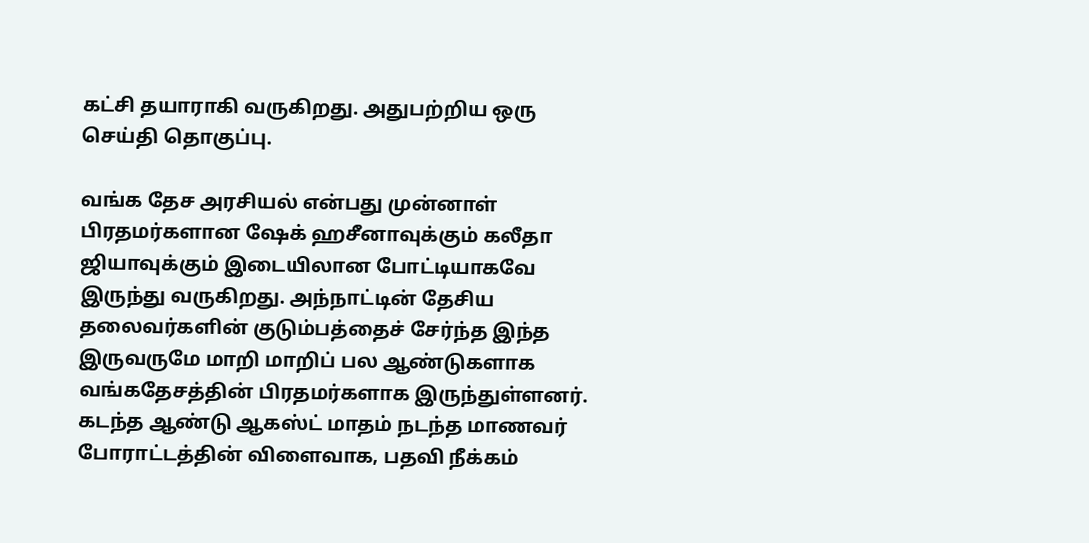கட்சி தயாராகி வருகிறது. அதுபற்றிய ஒரு செய்தி தொகுப்பு.

வங்க தேச அரசியல் என்பது முன்னாள் பிரதமர்களான ஷேக் ஹசீனாவுக்கும் கலீதா ஜியாவுக்கும் இடையிலான போட்டியாகவே இருந்து வருகிறது. அந்நாட்டின் தேசிய தலைவர்களின் குடும்பத்தைச் சேர்ந்த இந்த இருவருமே மாறி மாறிப் பல ஆண்டுகளாக வங்கதேசத்தின் பிரதமர்களாக இருந்துள்ளனர். கடந்த ஆண்டு ஆகஸ்ட் மாதம் நடந்த மாணவர் போராட்டத்தின் விளைவாக, பதவி நீக்கம்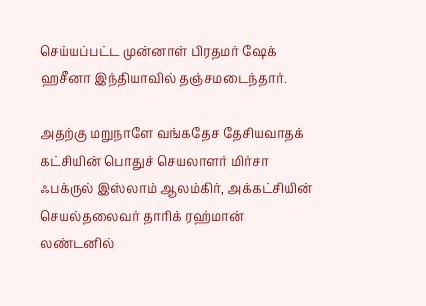செய்யப்பட்ட முன்னாள் பிரதமர் ஷேக் ஹசீனா இந்தியாவில் தஞ்சமடைந்தார்.

அதற்கு மறுநாளே வங்கதேச தேசியவாதக் கட்சியின் பொதுச் செயலாளர் மிர்சா ஃபக்ருல் இஸ்லாம் ஆலம்கிர், அக்கட்சியின் செயல்தலைவர் தாரிக் ரஹ்மான் லண்டனில்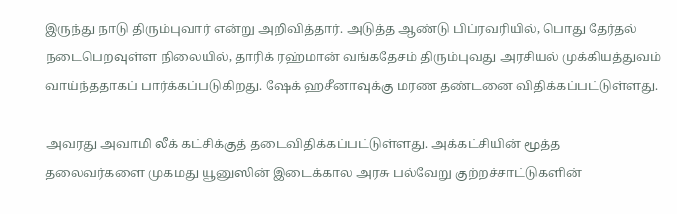இருந்து நாடு திரும்புவார் என்று அறிவித்தார். அடுத்த ஆண்டு பிப்ரவரியில், பொது தேர்தல் நடைபெறவுள்ள நிலையில், தாரிக் ரஹ்மான் வங்கதேசம் திரும்புவது அரசியல் முக்கியத்துவம் வாய்ந்ததாகப் பார்க்கப்படுகிறது. ஷேக் ஹசீனாவுக்கு மரண தண்டனை விதிக்கப்பட்டுள்ளது.

அவரது அவாமி லீக் கட்சிக்குத் தடைவிதிக்கப்பட்டுள்ளது. அக்கட்சியின் மூத்த தலைவர்களை முகமது யூனுஸின் இடைக்கால அரசு பல்வேறு குற்றச்சாட்டுகளின்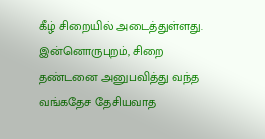கீழ் சிறையில் அடைத்துள்ளது. இன்னொருபுறம், சிறை தண்டனை அனுபவித்து வந்த வங்கதேச தேசியவாத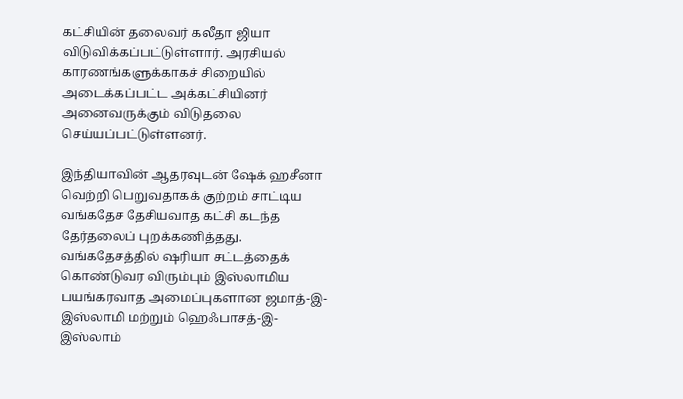கட்சியின் தலைவர் கலீதா ஜியா விடுவிக்கப்பட்டுள்ளார். அரசியல் காரணங்களுக்காகச் சிறையில் அடைக்கப்பட்ட அக்கட்சியினர் அனைவருக்கும் விடுதலை செய்யப்பட்டுள்ளனர்.

இந்தியாவின் ஆதரவுடன் ஷேக் ஹசீனா வெற்றி பெறுவதாகக் குற்றம் சாட்டிய வங்கதேச தேசியவாத கட்சி கடந்த தேர்தலைப் புறக்கணித்தது. வங்கதேசத்தில் ஷரியா சட்டத்தைக் கொண்டுவர விரும்பும் இஸ்லாமிய பயங்கரவாத அமைப்புகளான ஜமாத்-இ-இஸ்லாமி மற்றும் ஹெஃபாசத்-இ-இஸ்லாம்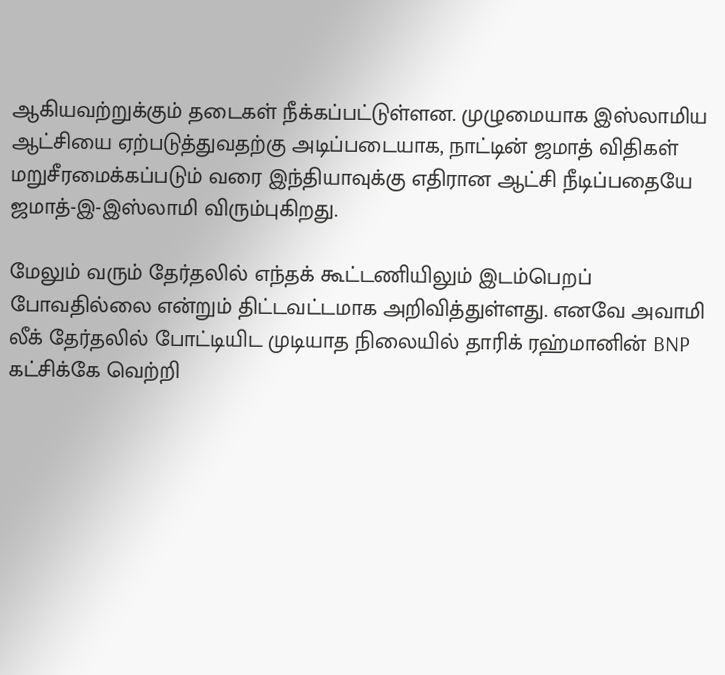ஆகியவற்றுக்கும் தடைகள் நீக்கப்பட்டுள்ளன. முழுமையாக இஸ்லாமிய ஆட்சியை ஏற்படுத்துவதற்கு அடிப்படையாக, நாட்டின் ஜமாத் விதிகள் மறுசீரமைக்கப்படும் வரை இந்தியாவுக்கு எதிரான ஆட்சி நீடிப்பதையே ஜமாத்-இ-இஸ்லாமி விரும்புகிறது.

மேலும் வரும் தேர்தலில் எந்தக் கூட்டணியிலும் இடம்பெறப் போவதில்லை என்றும் திட்டவட்டமாக அறிவித்துள்ளது. எனவே அவாமி லீக் தேர்தலில் போட்டியிட முடியாத நிலையில் தாரிக் ரஹ்மானின் BNP கட்சிக்கே வெற்றி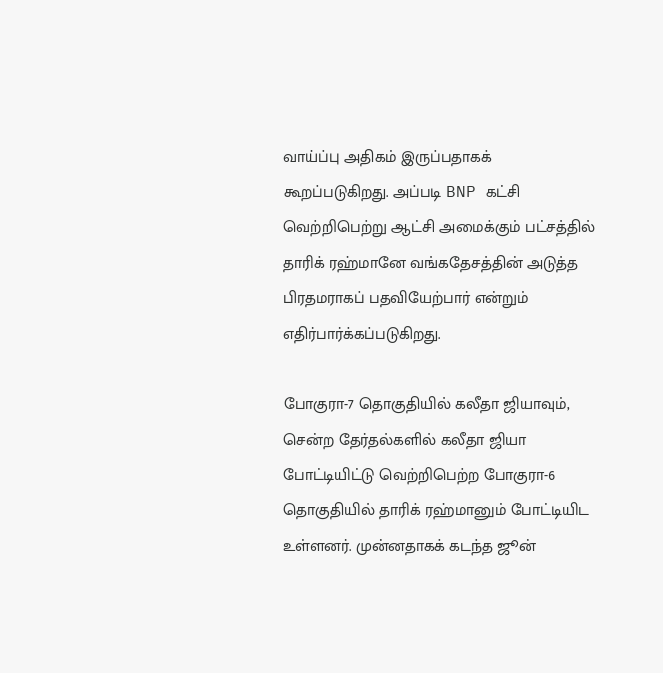வாய்ப்பு அதிகம் இருப்பதாகக் கூறப்படுகிறது. அப்படி BNP கட்சி வெற்றிபெற்று ஆட்சி அமைக்கும் பட்சத்தில் தாரிக் ரஹ்மானே வங்கதேசத்தின் அடுத்த பிரதமராகப் பதவியேற்பார் என்றும் எதிர்பார்க்கப்படுகிறது.

போகுரா-7 தொகுதியில் கலீதா ஜியாவும், சென்ற தேர்தல்களில் கலீதா ஜியா போட்டியிட்டு வெற்றிபெற்ற போகுரா-6 தொகுதியில் தாரிக் ரஹ்மானும் போட்டியிட உள்ளனர். முன்னதாகக் கடந்த ஜூன்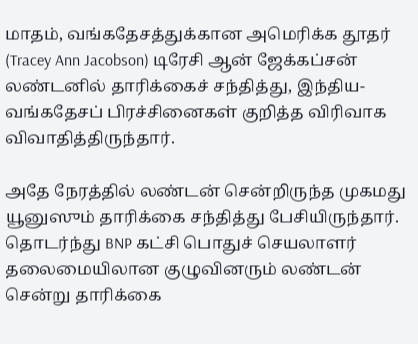மாதம், வங்கதேசத்துக்கான அமெரிக்க தூதர் (Tracey Ann Jacobson) டிரேசி ஆன் ஜேக்கப்சன் லண்டனில் தாரிக்கைச் சந்தித்து, இந்திய-வங்கதேசப் பிரச்சினைகள் குறித்த விரிவாக விவாதித்திருந்தார்.

அதே நேரத்தில் லண்டன் சென்றிருந்த முகமது யூனுஸும் தாரிக்கை சந்தித்து பேசியிருந்தார். தொடர்ந்து BNP கட்சி பொதுச் செயலாளர் தலைமையிலான குழுவினரும் லண்டன் சென்று தாரிக்கை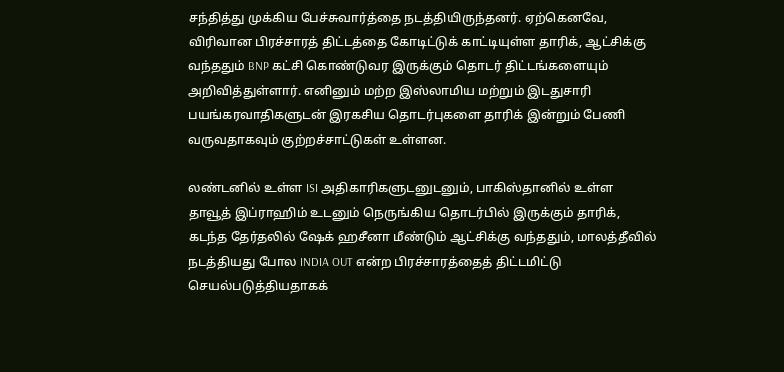சந்தித்து முக்கிய பேச்சுவார்த்தை நடத்தியிருந்தனர். ஏற்கெனவே, விரிவான பிரச்சாரத் திட்டத்தை கோடிட்டுக் காட்டியுள்ள தாரிக், ஆட்சிக்கு வந்ததும் BNP கட்சி கொண்டுவர இருக்கும் தொடர் திட்டங்களையும் அறிவித்துள்ளார். எனினும் மற்ற இஸ்லாமிய மற்றும் இடதுசாரி பயங்கரவாதிகளுடன் இரகசிய தொடர்புகளை தாரிக் இன்றும் பேணி வருவதாகவும் குற்றச்சாட்டுகள் உள்ளன.

லண்டனில் உள்ள ISI அதிகாரிகளுடனுடனும், பாகிஸ்தானில் உள்ள தாவூத் இப்ராஹிம் உடனும் நெருங்கிய தொடர்பில் இருக்கும் தாரிக், கடந்த தேர்தலில் ஷேக் ஹசீனா மீண்டும் ஆட்சிக்கு வந்ததும், மாலத்தீவில் நடத்தியது போல INDIA OUT என்ற பிரச்சாரத்தைத் திட்டமிட்டு செயல்படுத்தியதாகக்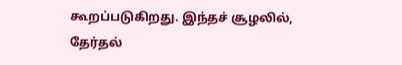கூறப்படுகிறது. இந்தச் சூழலில், தேர்தல்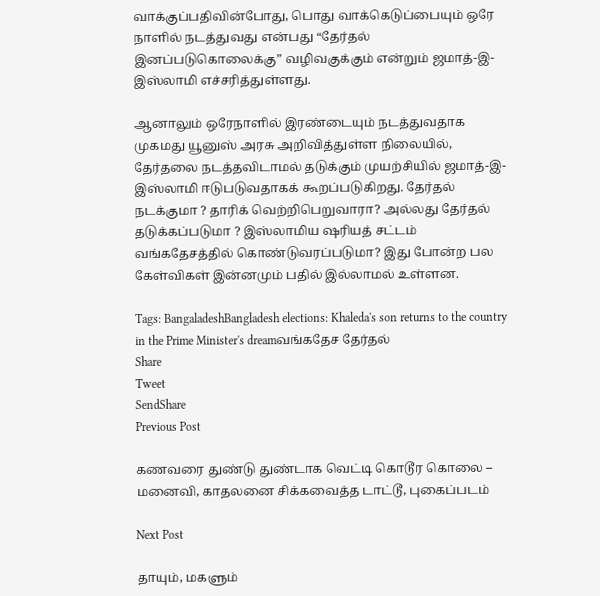வாக்குப்பதிவின்போது, பொது வாக்கெடுப்பையும் ஒரே நாளில் நடத்துவது என்பது “தேர்தல் இனப்படுகொலைக்கு” வழிவகுக்கும் என்றும் ஜமாத்-இ-இஸ்லாமி எச்சரித்துள்ளது.

ஆனாலும் ஒரேநாளில் இரண்டையும் நடத்துவதாக முகமது யூனுஸ் அரசு அறிவித்துள்ள நிலையில், தேர்தலை நடத்தவிடாமல் தடுக்கும் முயற்சியில் ஜமாத்-இ-இஸ்லாமி ஈடுபடுவதாகக் கூறப்படுகிறது. தேர்தல் நடக்குமா ? தாரிக் வெற்றிபெறுவாரா? அல்லது தேர்தல் தடுக்கப்படுமா ? இஸ்லாமிய ஷரியத் சட்டம் வங்கதேசத்தில் கொண்டுவரப்படுமா? இது போன்ற பல கேள்விகள் இன்னமும் பதில் இல்லாமல் உள்ளன.

Tags: BangaladeshBangladesh elections: Khaleda's son returns to the country in the Prime Minister's dreamவங்கதேச தேர்தல்
Share
Tweet
SendShare
Previous Post

கணவரை துண்டு துண்டாக வெட்டி கொடூர கொலை – மனைவி, காதலனை சிக்கவைத்த டாட்டூ, புகைப்படம்

Next Post

தாயும், மகளும்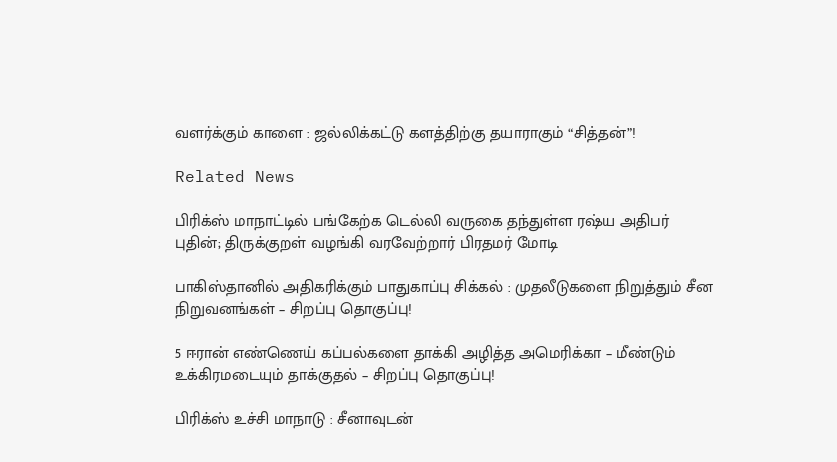வளர்க்கும் காளை : ஜல்லிக்கட்டு களத்திற்கு தயாராகும் “சித்தன்”!

Related News

பிரிக்ஸ் மாநாட்டில் பங்கேற்க டெல்லி வருகை தந்துள்ள ரஷ்ய அதிபர் புதின்; திருக்குறள் வழங்கி வரவேற்றார் பிரதமர் மோடி

பாகிஸ்தானில் அதிகரிக்கும் பாதுகாப்பு சிக்கல் : முதலீடுகளை நிறுத்தும் சீன நிறுவனங்கள் – சிறப்பு தொகுப்பு!

5 ஈரான் எண்ணெய் கப்பல்களை தாக்கி அழித்த அமெரிக்கா – மீண்டும் உக்கிரமடையும் தாக்குதல் – சிறப்பு தொகுப்பு!

பிரிக்ஸ் உச்சி மாநாடு : சீனாவுடன்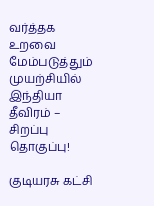வர்த்தக உறவை மேம்படுத்தும் முயற்சியில் இந்தியா தீவிரம் – சிறப்பு தொகுப்பு!

குடியரசு கட்சி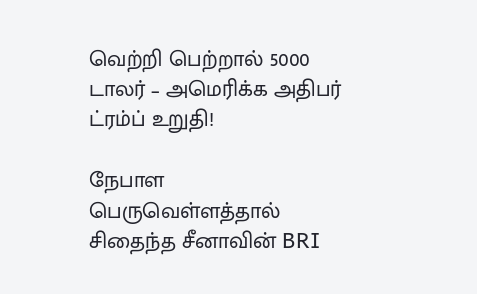வெற்றி பெற்றால் 5000 டாலர் – அமெரிக்க அதிபர் ட்ரம்ப் உறுதி!

நேபாள பெருவெள்ளத்தால் சிதைந்த சீனாவின் BRI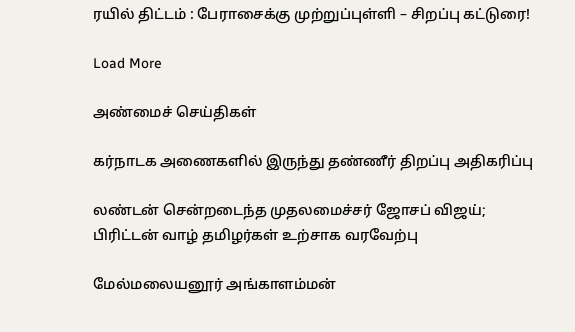ரயில் திட்டம் : பேராசைக்கு முற்றுப்புள்ளி – சிறப்பு கட்டுரை!

Load More

அண்மைச் செய்திகள்

கர்நாடக அணைகளில் இருந்து தண்ணீர் திறப்பு அதிகரிப்பு

லண்டன் சென்றடைந்த முதலமைச்சர் ஜோசப் விஜய்; பிரிட்டன் வாழ் தமிழர்கள் உற்சாக வரவேற்பு

மேல்மலையனூர் அங்காளம்மன்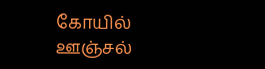கோயில் ஊஞ்சல்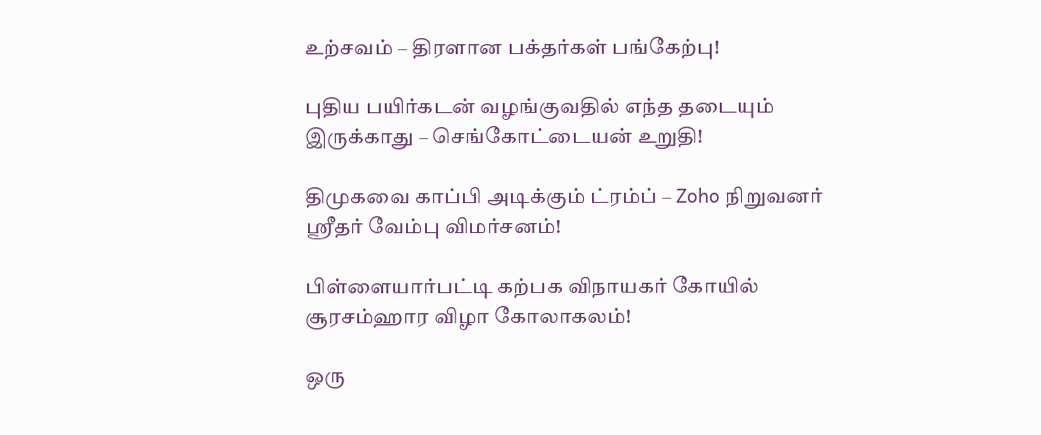உற்சவம் – திரளான பக்தர்கள் பங்கேற்பு!

புதிய பயிர்கடன் வழங்குவதில் எந்த தடையும் இருக்காது – செங்கோட்டையன் உறுதி!

திமுகவை காப்பி அடிக்கும் ட்ரம்ப் – Zoho நிறுவனர் ஸ்ரீதர் வேம்பு விமர்சனம்!

பிள்ளையார்பட்டி கற்பக விநாயகர் கோயில் சூரசம்ஹார விழா கோலாகலம்!

ஒரு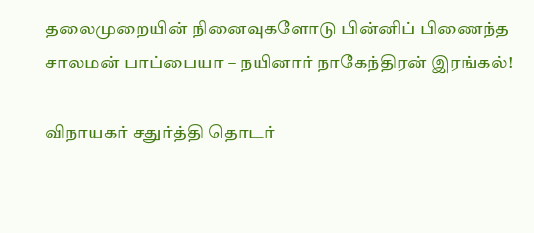தலைமுறையின் நினைவுகளோடு பின்னிப் பிணைந்த சாலமன் பாப்பையா – நயினார் நாகேந்திரன் இரங்கல்!

விநாயகர் சதுர்த்தி தொடர்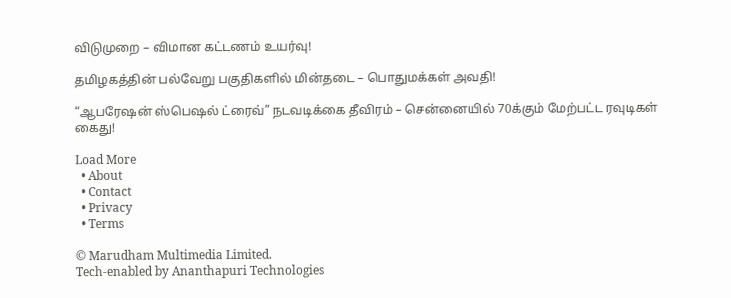விடுமுறை – விமான கட்டணம் உயர்வு!

தமிழகத்தின் பல்வேறு பகுதிகளில் மின்தடை – பொதுமக்கள் அவதி!

“ஆபரேஷன் ஸ்பெஷல் ட்ரைவ்” நடவடிக்கை தீவிரம் – சென்னையில் 70க்கும் மேற்பட்ட ரவுடிகள் கைது!

Load More
  • About
  • Contact
  • Privacy
  • Terms

© Marudham Multimedia Limited.
Tech-enabled by Ananthapuri Technologies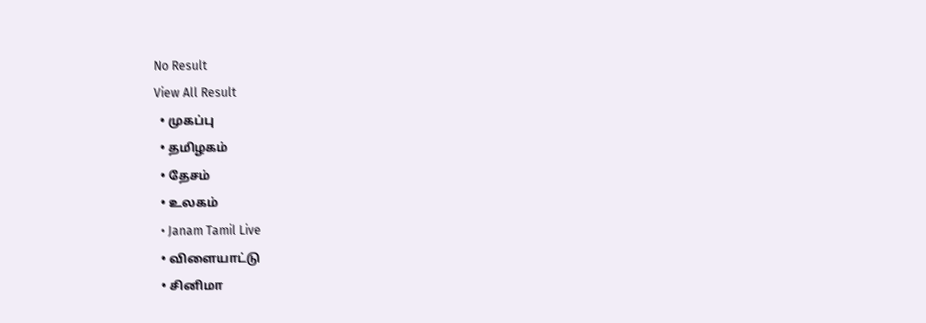No Result
View All Result
  • முகப்பு
  • தமிழகம்
  • தேசம்
  • உலகம்
  • Janam Tamil Live
  • விளையாட்டு
  • சினிமா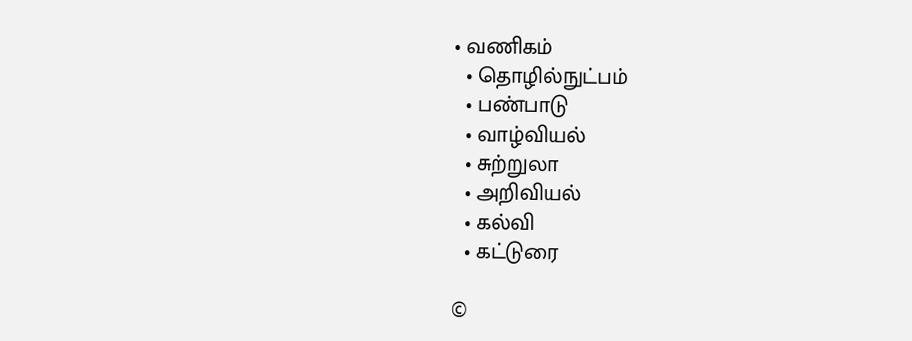• வணிகம்
  • தொழில்நுட்பம்
  • பண்பாடு
  • வாழ்வியல்
  • சுற்றுலா
  • அறிவியல்
  • கல்வி
  • கட்டுரை

©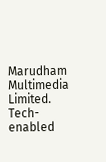Marudham Multimedia Limited.
Tech-enabled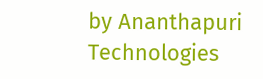by Ananthapuri Technologies